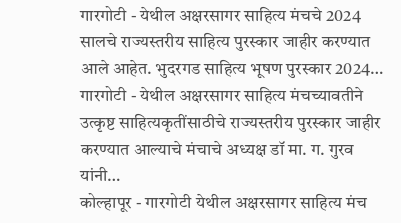गारगोटी - येथील अक्षरसागर साहित्य मंचचे 2024 सालचे राज्यस्तरीय साहित्य पुरस्कार जाहीर करण्यात आले आहेत. भुदरगड साहित्य भूषण पुरस्कार 2024…
गारगोटी - येथील अक्षरसागर साहित्य मंचच्यावतीने उत्कृष्ट साहित्यकृतींसाठीचे राज्यस्तरीय पुरस्कार जाहीर करण्यात आल्याचे मंचाचे अध्यक्ष डॉ मा. ग. गुरव यांनी…
कोल्हापूर - गारगोटी येथील अक्षरसागर साहित्य मंच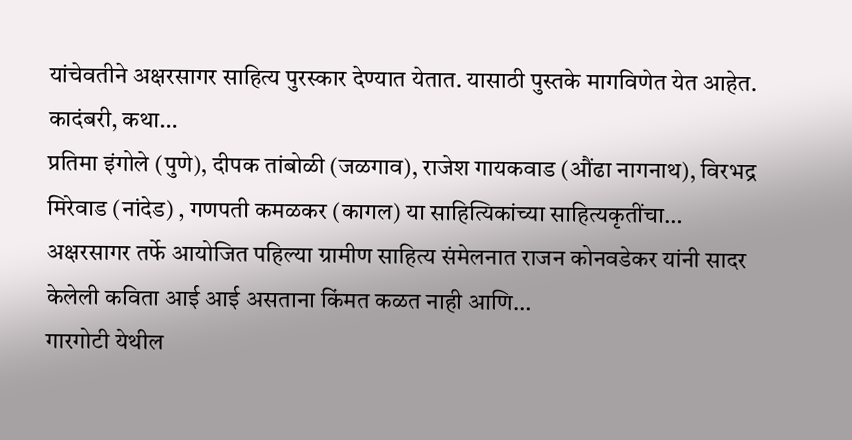यांचेवतीने अक्षरसागर साहित्य पुरस्कार देण्यात येतात. यासाठी पुस्तके मागविणेत येत आहेत. कादंबरी, कथा…
प्रतिमा इंगोले (पुणे), दीपक तांबोळी (जळगाव), राजेश गायकवाड (औंढा नागनाथ), विरभद्र मिरेवाड (नांदेड) , गणपती कमळकर (कागल) या साहित्यिकांच्या साहित्यकृतींचा…
अक्षरसागर तर्फे आयोजित पहिल्या ग्रामीण साहित्य संमेलनात राजन कोनवडेकर यांनी सादर केलेली कविता आई आई असताना किंमत कळत नाही आणि…
गारगोटी येथील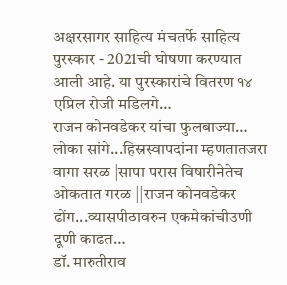अक्षरसागर साहित्य मंचतर्फे साहित्य पुरस्कार - 2021ची घोषणा करण्यात आली आहे. या पुरस्कारांचे वितरण १४ एप्रिल रोजी मडिलगे…
राजन कोनवडेकर यांचा फुलबाज्या… लोका सांगे...हिस्रस्वापदांना म्हणतातजरा वागा सरळ |सापा परास विषारीनेतेच ओकतात गरळ ||राजन कोनवडेकर ढोंग...व्यासपीठावरुन एकमेकांचीउणी दूणी काढत…
डॉ. मारुतीराव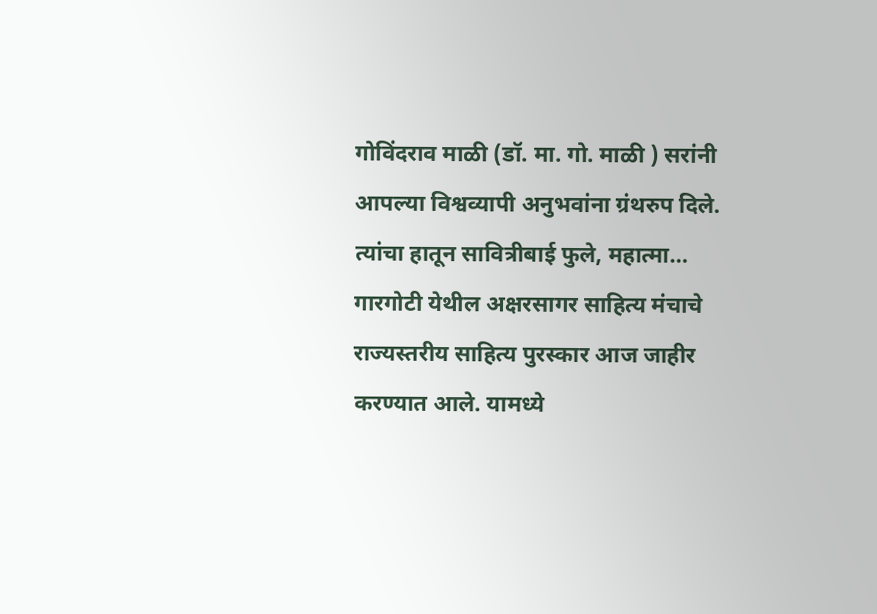गोविंदराव माळी (डॉ. मा. गो. माळी ) सरांनी आपल्या विश्वव्यापी अनुभवांना ग्रंथरुप दिले. त्यांचा हातून सावित्रीबाई फुले, महात्मा…
गारगोटी येथील अक्षरसागर साहित्य मंचाचे राज्यस्तरीय साहित्य पुरस्कार आज जाहीर करण्यात आले. यामध्ये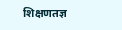शिक्षणतज्ञ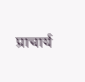प्राचार्य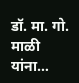डॉ. मा. गो. माळी यांना…